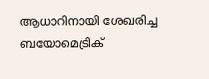ആധാറിനായി ശേഖരിച്ച ബയോമെട്രിക്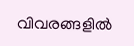വിവരങ്ങളിൽ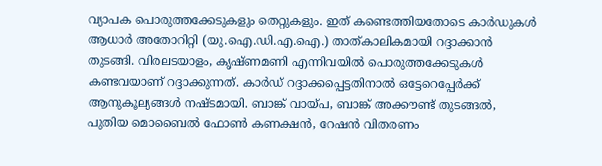വ്യാപക പൊരുത്തക്കേടുകളും തെറ്റുകളും. ഇത് കണ്ടെത്തിയതോടെ കാർഡുകൾ ആധാർ അതോറിറ്റി (യു.ഐ.ഡി.എ.ഐ.) താത്കാലികമായി റദ്ദാക്കാൻ തുടങ്ങി. വിരലടയാളം, കൃഷ്ണമണി എന്നിവയിൽ പൊരുത്തക്കേടുകൾ കണ്ടവയാണ് റദ്ദാക്കുന്നത്. കാർഡ് റദ്ദാക്കപ്പെട്ടതിനാൽ ഒട്ടേറെപ്പേർക്ക് ആനുകൂല്യങ്ങൾ നഷ്ടമായി. ബാങ്ക് വായ്പ, ബാങ്ക് അക്കൗണ്ട് തുടങ്ങൽ, പുതിയ മൊബൈൽ ഫോൺ കണക്ഷൻ, റേഷൻ വിതരണം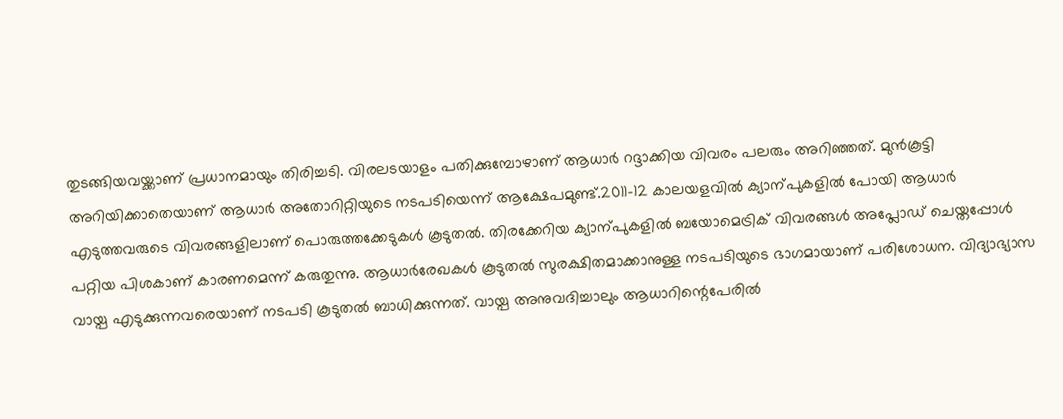തുടങ്ങിയവയ്ക്കാണ് പ്രധാനമായും തിരിച്ചടി. വിരലടയാളം പതിക്കുമ്പോഴാണ് ആധാർ റദ്ദാക്കിയ വിവരം പലരും അറിഞ്ഞത്. മുൻകൂട്ടി അറിയിക്കാതെയാണ് ആധാർ അതോറിറ്റിയുടെ നടപടിയെന്ന് ആക്ഷേപമുണ്ട്.2011-12 കാലയളവിൽ ക്യാന്പുകളിൽ പോയി ആധാർ എടുത്തവരുടെ വിവരങ്ങളിലാണ് പൊരുത്തക്കേടുകൾ കൂടുതൽ. തിരക്കേറിയ ക്യാന്പുകളിൽ ബയോമെട്രിക് വിവരങ്ങൾ അപ്ലോഡ് ചെയ്തപ്പോൾ പറ്റിയ പിശകാണ് കാരണമെന്ന് കരുതുന്നു. ആധാർരേഖകൾ കൂടുതൽ സുരക്ഷിതമാക്കാനുള്ള നടപടിയുടെ ഭാഗമായാണ് പരിശോധന. വിദ്യാഭ്യാസ വായ്പ എടുക്കുന്നവരെയാണ് നടപടി കൂടുതൽ ബാധിക്കുന്നത്. വായ്പ അനുവദിച്ചാലും ആധാറിന്റെപേരിൽ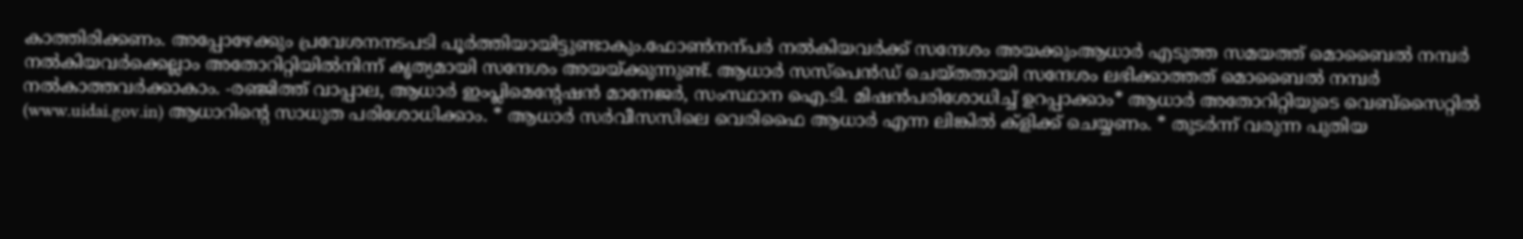കാത്തിരിക്കണം. അപ്പോഴേക്കും പ്രവേശനനടപടി പൂർത്തിയായിട്ടുണ്ടാകും.ഫോൺനന്പർ നൽകിയവർക്ക് സന്ദേശം അയക്കുംആധാർ എടുത്ത സമയത്ത് മൊബൈൽ നമ്പർ നൽകിയവർക്കെല്ലാം അതോറിറ്റിയിൽനിന്ന് കൃത്യമായി സന്ദേശം അയയ്ക്കുന്നുണ്ട്. ആധാർ സസ്പെൻഡ് ചെയ്തതായി സന്ദേശം ലഭിക്കാത്തത് മൊബൈൽ നമ്പർ നൽകാത്തവർക്കാകാം. -രഞ്ജിത്ത് വാപ്പാല, ആധാർ ഇംപ്ലിമെന്റേഷൻ മാനേജർ, സംസ്ഥാന ഐ.ടി. മിഷൻപരിശോധിച്ച് ഉറപ്പാക്കാം* ആധാർ അതോറിറ്റിയുടെ വെബ്സൈറ്റിൽ (www.uidai.gov.in) ആധാറിന്റെ സാധുത പരിശോധിക്കാം. * ആധാർ സർവീസസിലെ വെരിഫൈ ആധാർ എന്ന ലിങ്കിൽ ക്ളിക്ക് ചെയ്യണം. * തുടർന്ന് വരുന്ന പുതിയ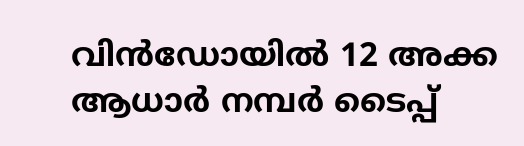വിൻഡോയിൽ 12 അക്ക ആധാർ നമ്പർ ടൈപ്പ്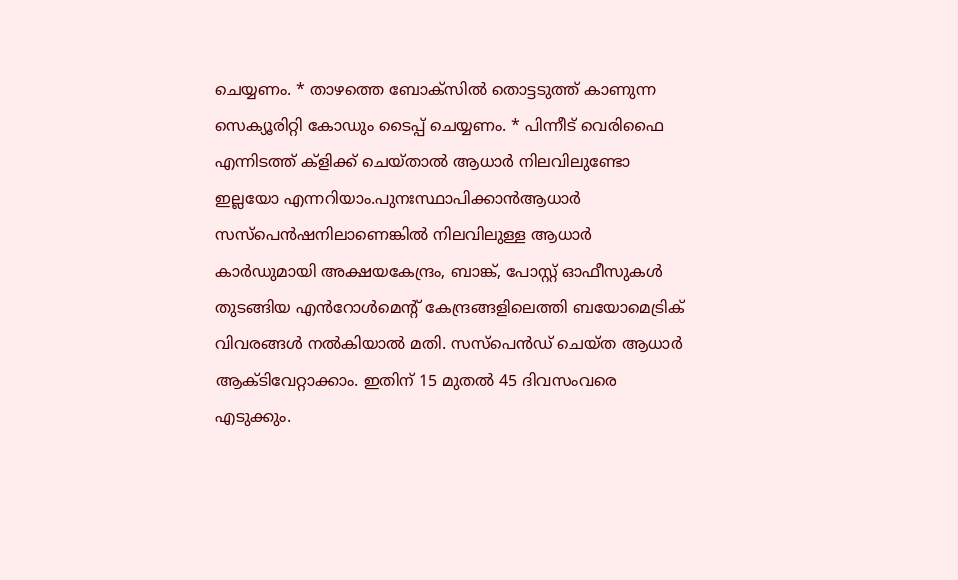ചെയ്യണം. * താഴത്തെ ബോക്സിൽ തൊട്ടടുത്ത് കാണുന്ന സെക്യൂരിറ്റി കോഡും ടൈപ്പ് ചെയ്യണം. * പിന്നീട് വെരിഫൈ എന്നിടത്ത് ക്ളിക്ക് ചെയ്താൽ ആധാർ നിലവിലുണ്ടോ ഇല്ലയോ എന്നറിയാം.പുനഃസ്ഥാപിക്കാൻആധാർ സസ്പെൻഷനിലാണെങ്കിൽ നിലവിലുള്ള ആധാർ കാർഡുമായി അക്ഷയകേന്ദ്രം, ബാങ്ക്, പോസ്റ്റ് ഓഫീസുകൾ തുടങ്ങിയ എൻറോൾമെന്റ് കേന്ദ്രങ്ങളിലെത്തി ബയോമെട്രിക് വിവരങ്ങൾ നൽകിയാൽ മതി. സസ്പെൻഡ് ചെയ്ത ആധാർ ആക്ടിവേറ്റാക്കാം. ഇതിന് 15 മുതൽ 45 ദിവസംവരെ എടുക്കും.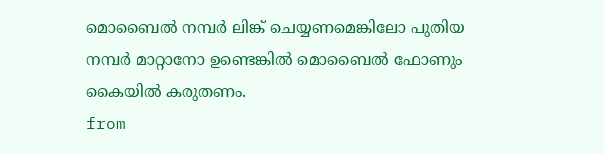മൊബൈൽ നമ്പർ ലിങ്ക് ചെയ്യണമെങ്കിലോ പുതിയ നമ്പർ മാറ്റാനോ ഉണ്ടെങ്കിൽ മൊബൈൽ ഫോണും കൈയിൽ കരുതണം.
from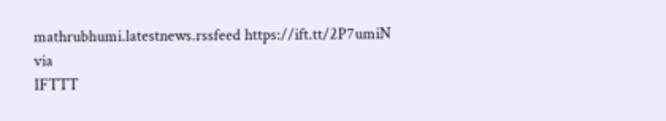mathrubhumi.latestnews.rssfeed https://ift.tt/2P7umiN
via
IFTTT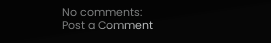No comments:
Post a Comment